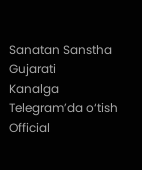Sanatan Sanstha Gujarati
Kanalga Telegram’da o‘tish
Official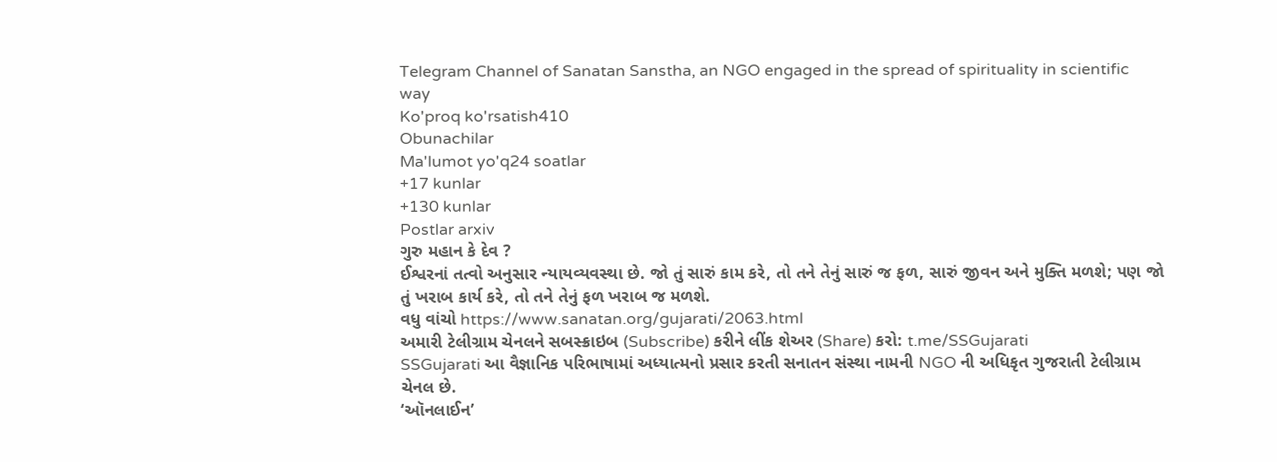Telegram Channel of Sanatan Sanstha, an NGO engaged in the spread of spirituality in scientific way
Ko'proq ko'rsatish410
Obunachilar
Ma'lumot yo'q24 soatlar
+17 kunlar
+130 kunlar
Postlar arxiv
ગુરુ મહાન કે દેવ ?
ઈશ્વરનાં તત્વો અનુસાર ન્યાયવ્યવસ્થા છે. જો તું સારું કામ કરે, તો તને તેનું સારું જ ફળ, સારું જીવન અને મુક્તિ મળશે; પણ જો તું ખરાબ કાર્ય કરે, તો તને તેનું ફળ ખરાબ જ મળશે.
વધુ વાંચો https://www.sanatan.org/gujarati/2063.html
અમારી ટેલીગ્રામ ચેનલને સબસ્ક્રાઇબ (Subscribe) કરીને લીંક શેઅર (Share) કરો: t.me/SSGujarati
SSGujarati આ વૈજ્ઞાનિક પરિભાષામાં અધ્યાત્મનો પ્રસાર કરતી સનાતન સંસ્થા નામની NGO ની અધિકૃત ગુજરાતી ટેલીગ્રામ ચેનલ છે.
‘ઑનલાઈન’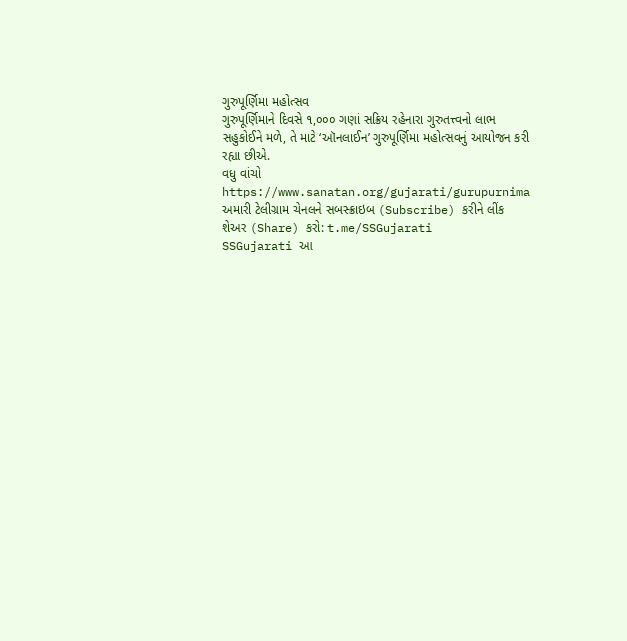ગુરુપૂર્ણિમા મહોત્સવ
ગુરુપૂર્ણિમાને દિવસે ૧,૦૦૦ ગણાં સક્રિય રહેનારા ગુરુતત્ત્વનો લાભ સહુકોઈને મળે, તે માટે ‘ઑનલાઈન’ ગુરુપૂર્ણિમા મહોત્સવનું આયોજન કરી રહ્યા છીએ.
વધુ વાંચો https://www.sanatan.org/gujarati/gurupurnima
અમારી ટેલીગ્રામ ચેનલને સબસ્ક્રાઇબ (Subscribe) કરીને લીંક શેઅર (Share) કરો: t.me/SSGujarati
SSGujarati આ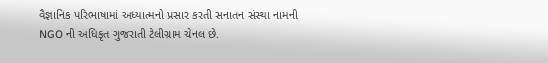વૈજ્ઞાનિક પરિભાષામાં અધ્યાત્મનો પ્રસાર કરતી સનાતન સંસ્થા નામની NGO ની અધિકૃત ગુજરાતી ટેલીગ્રામ ચેનલ છે.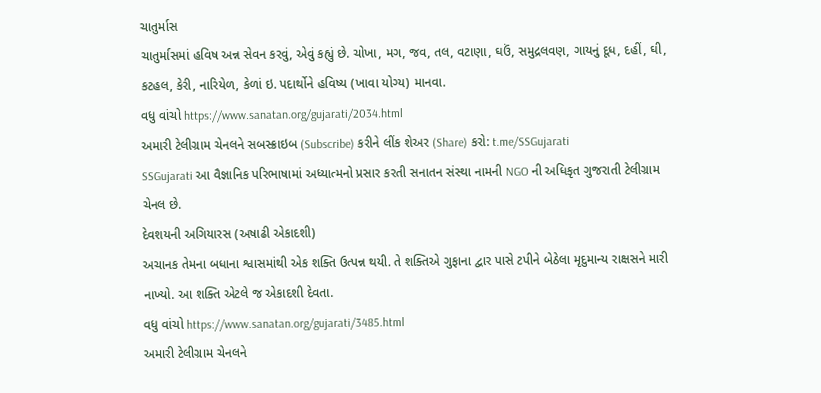ચાતુર્માસ
ચાતુર્માસમાં હવિષ અન્ન સેવન કરવું, એવું કહ્યું છે. ચોખા, મગ, જવ, તલ, વટાણા, ઘઉં, સમુદ્રલવણ, ગાયનું દૂધ, દહીં, ઘી, કટહલ, કેરી, નારિયેળ, કેળાં ઇ. પદાર્થોને હવિષ્ય (ખાવા યોગ્ય) માનવા.
વધુ વાંચો https://www.sanatan.org/gujarati/2034.html
અમારી ટેલીગ્રામ ચેનલને સબસ્ક્રાઇબ (Subscribe) કરીને લીંક શેઅર (Share) કરો: t.me/SSGujarati
SSGujarati આ વૈજ્ઞાનિક પરિભાષામાં અધ્યાત્મનો પ્રસાર કરતી સનાતન સંસ્થા નામની NGO ની અધિકૃત ગુજરાતી ટેલીગ્રામ ચેનલ છે.
દેવશયની અગિયારસ (અષાઢી એકાદશી)
અચાનક તેમના બધાના શ્વાસમાંથી એક શક્તિ ઉત્પન્ન થયી. તે શક્તિએ ગુફાના દ્વાર પાસે ટપીને બેઠેલા મૃદુમાન્ય રાક્ષસને મારી નાખ્યો. આ શક્તિ એટલે જ એકાદશી દેવતા.
વધુ વાંચો https://www.sanatan.org/gujarati/3485.html
અમારી ટેલીગ્રામ ચેનલને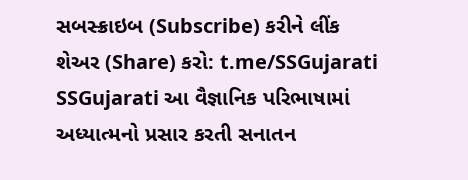સબસ્ક્રાઇબ (Subscribe) કરીને લીંક શેઅર (Share) કરો: t.me/SSGujarati
SSGujarati આ વૈજ્ઞાનિક પરિભાષામાં અધ્યાત્મનો પ્રસાર કરતી સનાતન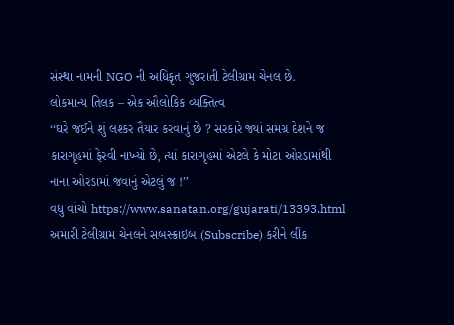સંસ્થા નામની NGO ની અધિકૃત ગુજરાતી ટેલીગ્રામ ચેનલ છે.
લોકમાન્ય તિલક – એક ઔલોકિક વ્યક્તિત્વ
‘‘ઘરે જઈને શું લશ્કર તૈયાર કરવાનું છે ? સરકારે જ્યાં સમગ્ર દેશને જ કારાગૃહમાં ફેરવી નાખ્યો છે, ત્યાં કારાગૃહમાં એટલે કે મોટા ઓરડામાંથી નાના ઓરડામાં જવાનું એટલું જ !’’
વધુ વાંચો https://www.sanatan.org/gujarati/13393.html
અમારી ટેલીગ્રામ ચેનલને સબસ્ક્રાઇબ (Subscribe) કરીને લીંક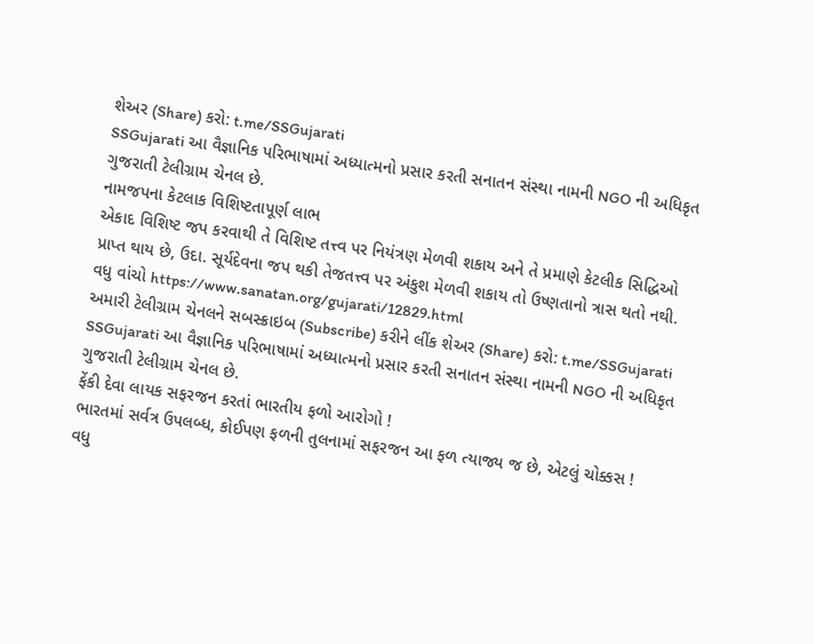શેઅર (Share) કરો: t.me/SSGujarati
SSGujarati આ વૈજ્ઞાનિક પરિભાષામાં અધ્યાત્મનો પ્રસાર કરતી સનાતન સંસ્થા નામની NGO ની અધિકૃત ગુજરાતી ટેલીગ્રામ ચેનલ છે.
નામજપના કેટલાક વિશિષ્ટતાપૂર્ણ લાભ
એકાદ વિશિષ્ટ જપ કરવાથી તે વિશિષ્ટ તત્ત્વ પર નિયંત્રણ મેળવી શકાય અને તે પ્રમાણે કેટલીક સિદ્ધિઓ પ્રાપ્ત થાય છે, ઉદા. સૂર્યદેવના જપ થકી તેજતત્ત્વ પર અંકુશ મેળવી શકાય તો ઉષ્ણતાનો ત્રાસ થતો નથી.
વધુ વાંચો https://www.sanatan.org/gujarati/12829.html
અમારી ટેલીગ્રામ ચેનલને સબસ્ક્રાઇબ (Subscribe) કરીને લીંક શેઅર (Share) કરો: t.me/SSGujarati
SSGujarati આ વૈજ્ઞાનિક પરિભાષામાં અધ્યાત્મનો પ્રસાર કરતી સનાતન સંસ્થા નામની NGO ની અધિકૃત ગુજરાતી ટેલીગ્રામ ચેનલ છે.
ફેંકી દેવા લાયક સફરજન કરતાં ભારતીય ફળો આરોગો !
ભારતમાં સર્વત્ર ઉપલબ્ધ, કોઈપણ ફળની તુલનામાં સફરજન આ ફળ ત્યાજ્ય જ છે, એટલું ચોક્કસ !
વધુ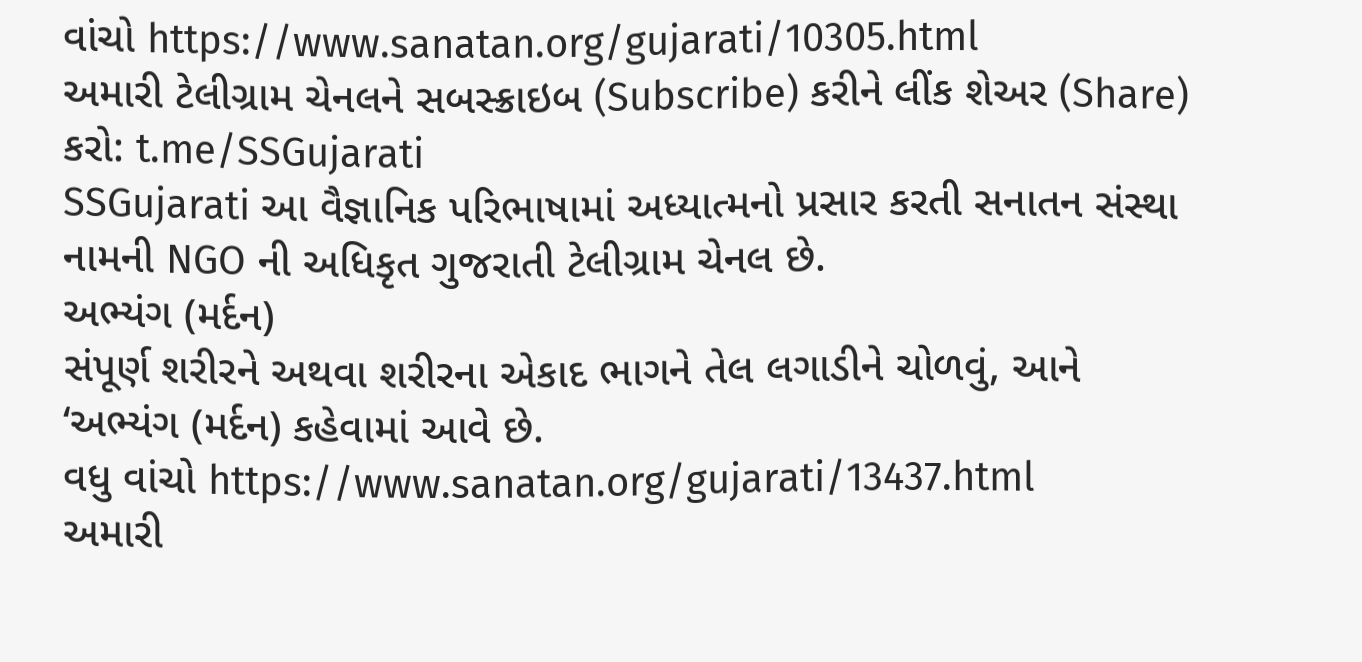વાંચો https://www.sanatan.org/gujarati/10305.html
અમારી ટેલીગ્રામ ચેનલને સબસ્ક્રાઇબ (Subscribe) કરીને લીંક શેઅર (Share) કરો: t.me/SSGujarati
SSGujarati આ વૈજ્ઞાનિક પરિભાષામાં અધ્યાત્મનો પ્રસાર કરતી સનાતન સંસ્થા નામની NGO ની અધિકૃત ગુજરાતી ટેલીગ્રામ ચેનલ છે.
અભ્યંગ (મર્દન)
સંપૂર્ણ શરીરને અથવા શરીરના એકાદ ભાગને તેલ લગાડીને ચોળવું, આને ‘અભ્યંગ (મર્દન) કહેવામાં આવે છે.
વધુ વાંચો https://www.sanatan.org/gujarati/13437.html
અમારી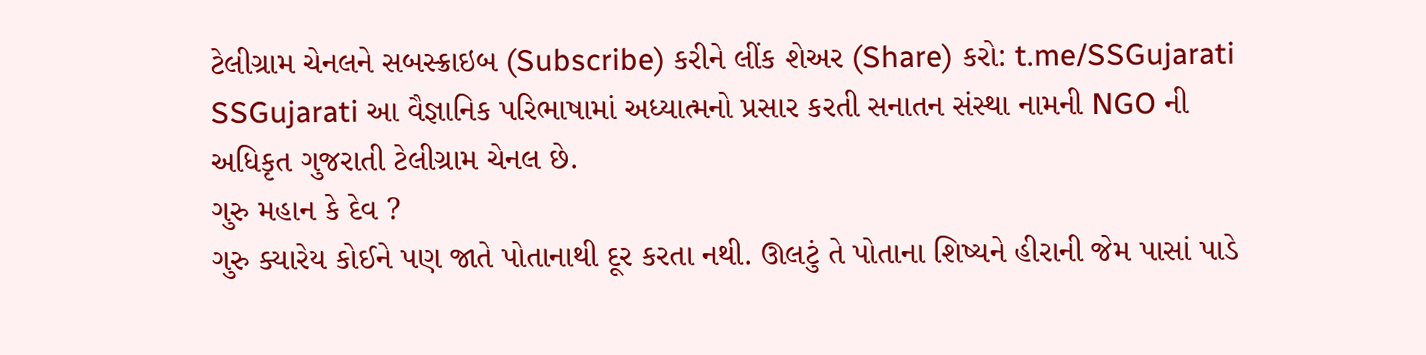ટેલીગ્રામ ચેનલને સબસ્ક્રાઇબ (Subscribe) કરીને લીંક શેઅર (Share) કરો: t.me/SSGujarati
SSGujarati આ વૈજ્ઞાનિક પરિભાષામાં અધ્યાત્મનો પ્રસાર કરતી સનાતન સંસ્થા નામની NGO ની અધિકૃત ગુજરાતી ટેલીગ્રામ ચેનલ છે.
ગુરુ મહાન કે દેવ ?
ગુરુ ક્યારેય કોઈને પણ જાતે પોતાનાથી દૂર કરતા નથી. ઊલટું તે પોતાના શિષ્યને હીરાની જેમ પાસાં પાડે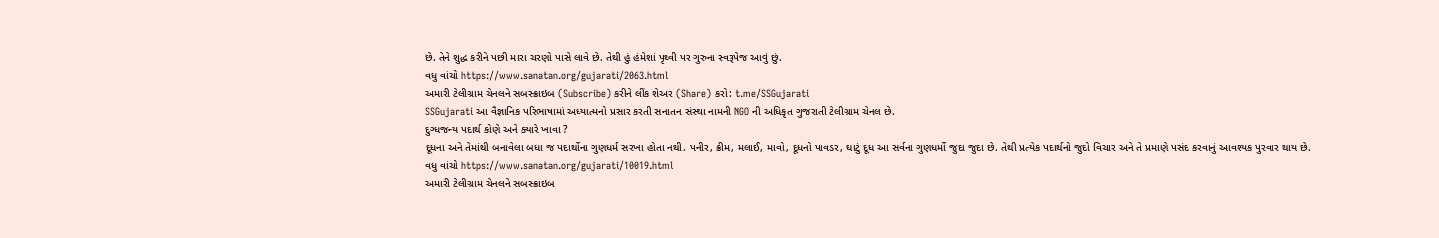છે. તેને શુદ્ધ કરીને પછી મારા ચરણો પાસે લાવે છે. તેથી હું હંમેશાં પૃથ્વી પર ગુરુના સ્વરૂપેજ આવું છું.
વધુ વાંચો https://www.sanatan.org/gujarati/2063.html
અમારી ટેલીગ્રામ ચેનલને સબસ્ક્રાઇબ (Subscribe) કરીને લીંક શેઅર (Share) કરો: t.me/SSGujarati
SSGujarati આ વૈજ્ઞાનિક પરિભાષામાં અધ્યાત્મનો પ્રસાર કરતી સનાતન સંસ્થા નામની NGO ની અધિકૃત ગુજરાતી ટેલીગ્રામ ચેનલ છે.
દુગ્ધજન્ય પદાર્થ કોણે અને ક્યારે ખાવા ?
દૂધના અને તેમાંથી બનાવેલા બધા જ પદાર્થોના ગુણધર્મ સરખા હોતા નથી. પનીર, ક્રીમ, મલાઈ, માવો, દૂધનો પાવડર, ઘાટું દૂધ આ સર્વના ગુણધર્મો જુદા જુદા છે. તેથી પ્રત્યેક પદાર્થનો જુદો વિચાર અને તે પ્રમાણે પસંદ કરવાનું આવશ્યક પુરવાર થાય છે.
વધુ વાંચો https://www.sanatan.org/gujarati/10019.html
અમારી ટેલીગ્રામ ચેનલને સબસ્ક્રાઇબ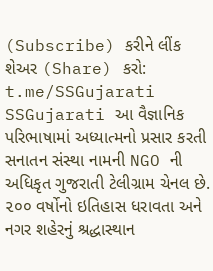(Subscribe) કરીને લીંક શેઅર (Share) કરો: t.me/SSGujarati
SSGujarati આ વૈજ્ઞાનિક પરિભાષામાં અધ્યાત્મનો પ્રસાર કરતી સનાતન સંસ્થા નામની NGO ની અધિકૃત ગુજરાતી ટેલીગ્રામ ચેનલ છે.
૨૦૦ વર્ષોનો ઇતિહાસ ધરાવતા અને નગર શહેરનું શ્રદ્ધાસ્થાન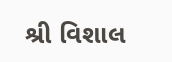શ્રી વિશાલ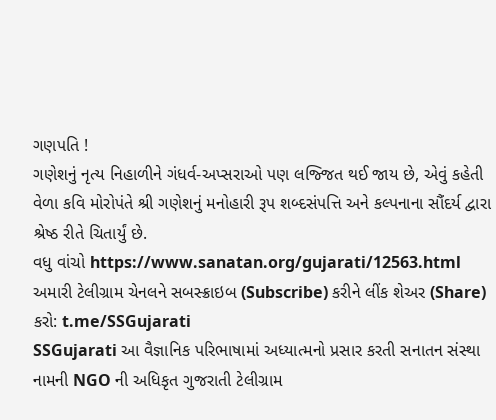ગણપતિ !
ગણેશનું નૃત્ય નિહાળીને ગંધર્વ-અપ્સરાઓ પણ લજ્જિત થઈ જાય છે, એવું કહેતી વેળા કવિ મોરોપંતે શ્રી ગણેશનું મનોહારી રૂપ શબ્દસંપત્તિ અને કલ્પનાના સૌંદર્ય દ્વારા શ્રેષ્ઠ રીતે ચિતાર્યું છે.
વધુ વાંચો https://www.sanatan.org/gujarati/12563.html
અમારી ટેલીગ્રામ ચેનલને સબસ્ક્રાઇબ (Subscribe) કરીને લીંક શેઅર (Share) કરો: t.me/SSGujarati
SSGujarati આ વૈજ્ઞાનિક પરિભાષામાં અધ્યાત્મનો પ્રસાર કરતી સનાતન સંસ્થા નામની NGO ની અધિકૃત ગુજરાતી ટેલીગ્રામ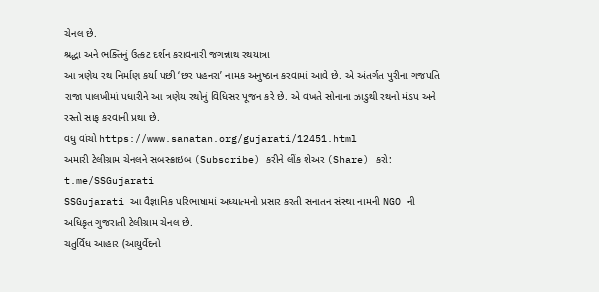ચેનલ છે.
શ્રદ્ધા અને ભક્તિનું ઉત્કટ દર્શન કરાવનારી જગન્નાથ રથયાત્રા
આ ત્રણેય રથ નિર્માણ કર્યા પછી ‘છર પહનરા’ નામક અનુષ્ઠાન કરવામાં આવે છે. એ અંતર્ગત પુરીના ગજપતિ રાજા પાલખીમાં પધારીને આ ત્રણેય રથોનું વિધિસર પૂજન કરે છે. એ વખતે સોનાના ઝાડુથી રથનો મંડપ અને રસ્તો સાફ કરવાની પ્રથા છે.
વધુ વાંચો https://www.sanatan.org/gujarati/12451.html
અમારી ટેલીગ્રામ ચેનલને સબસ્ક્રાઇબ (Subscribe) કરીને લીંક શેઅર (Share) કરો: t.me/SSGujarati
SSGujarati આ વૈજ્ઞાનિક પરિભાષામાં અધ્યાત્મનો પ્રસાર કરતી સનાતન સંસ્થા નામની NGO ની અધિકૃત ગુજરાતી ટેલીગ્રામ ચેનલ છે.
ચતુર્વિધ આહાર (આયુર્વેદનો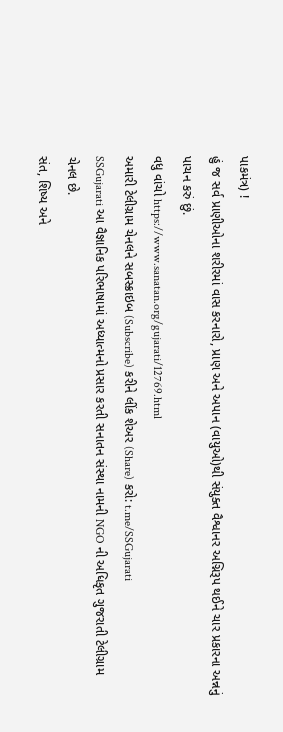પાકમંત્ર) !
હું જ સર્વ પ્રાણીઓના શરીરમાં વાસ કરનારો, પ્રાણ અને અપાન (વાયુઓ)થી સંયુક્ત વૈશ્વાનર અગ્નિરૂપ થઈને ચાર પ્રકારના અન્નનું પાચન કરું છું.
વધુ વાંચો https://www.sanatan.org/gujarati/12769.html
અમારી ટેલીગ્રામ ચેનલને સબસ્ક્રાઇબ (Subscribe) કરીને લીંક શેઅર (Share) કરો: t.me/SSGujarati
SSGujarati આ વૈજ્ઞાનિક પરિભાષામાં અધ્યાત્મનો પ્રસાર કરતી સનાતન સંસ્થા નામની NGO ની અધિકૃત ગુજરાતી ટેલીગ્રામ ચેનલ છે.
સંત, શિષ્ય અને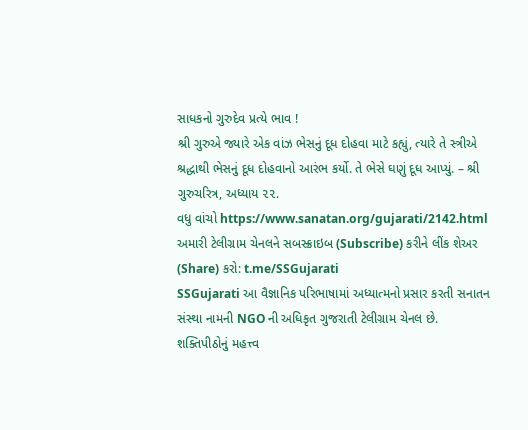સાધકનો ગુરુદેવ પ્રત્યે ભાવ !
શ્રી ગુરુએ જ્યારે એક વાંઝ ભેસનું દૂધ દોહવા માટે કહ્યું, ત્યારે તે સ્ત્રીએ શ્રદ્ધાથી ભેસનું દૂધ દોહવાનો આરંભ કર્યો. તે ભેસે ઘણું દૂધ આપ્યું. – શ્રી ગુરુચરિત્ર, અધ્યાય ૨૨.
વધુ વાંચો https://www.sanatan.org/gujarati/2142.html
અમારી ટેલીગ્રામ ચેનલને સબસ્ક્રાઇબ (Subscribe) કરીને લીંક શેઅર (Share) કરો: t.me/SSGujarati
SSGujarati આ વૈજ્ઞાનિક પરિભાષામાં અધ્યાત્મનો પ્રસાર કરતી સનાતન સંસ્થા નામની NGO ની અધિકૃત ગુજરાતી ટેલીગ્રામ ચેનલ છે.
શક્તિપીઠોનું મહત્ત્વ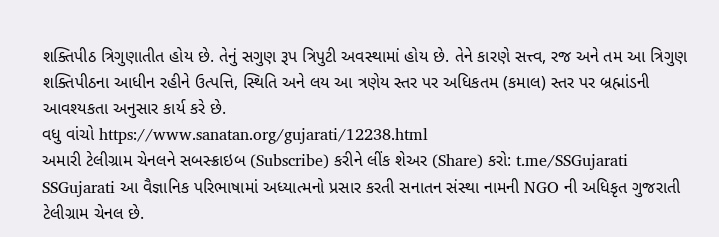શક્તિપીઠ ત્રિગુણાતીત હોય છે. તેનું સગુણ રૂપ ત્રિપુટી અવસ્થામાં હોય છે. તેને કારણે સત્ત્વ, રજ અને તમ આ ત્રિગુણ શક્તિપીઠના આધીન રહીને ઉત્પત્તિ, સ્થિતિ અને લય આ ત્રણેય સ્તર પર અધિકતમ (કમાલ) સ્તર પર બ્રહ્માંડની આવશ્યકતા અનુસાર કાર્ય કરે છે.
વધુ વાંચો https://www.sanatan.org/gujarati/12238.html
અમારી ટેલીગ્રામ ચેનલને સબસ્ક્રાઇબ (Subscribe) કરીને લીંક શેઅર (Share) કરો: t.me/SSGujarati
SSGujarati આ વૈજ્ઞાનિક પરિભાષામાં અધ્યાત્મનો પ્રસાર કરતી સનાતન સંસ્થા નામની NGO ની અધિકૃત ગુજરાતી ટેલીગ્રામ ચેનલ છે.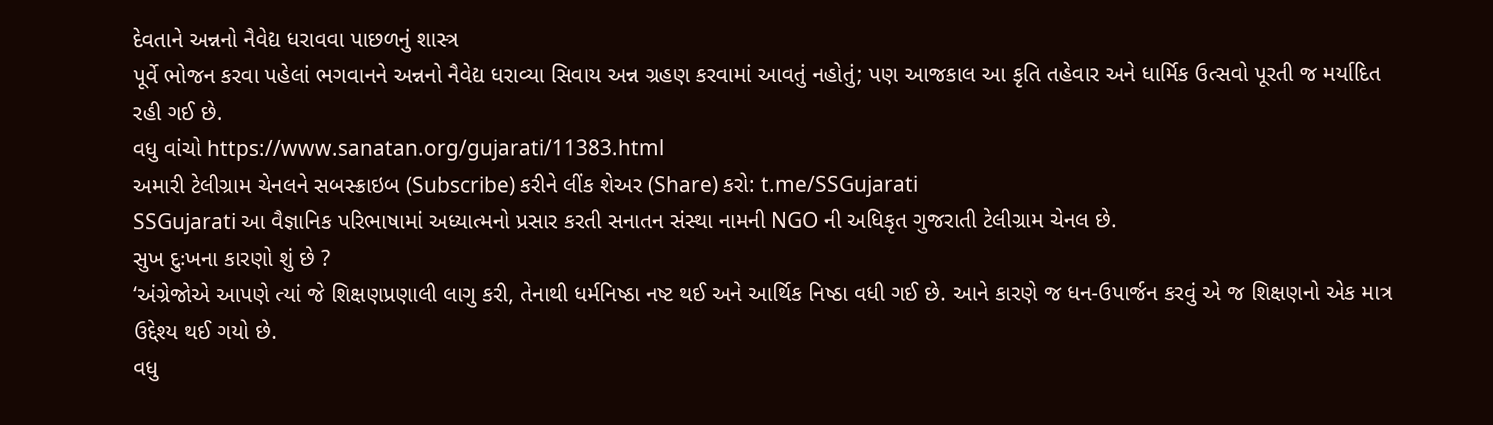દેવતાને અન્નનો નૈવેદ્ય ધરાવવા પાછળનું શાસ્ત્ર
પૂર્વે ભોજન કરવા પહેલાં ભગવાનને અન્નનો નૈવેદ્ય ધરાવ્યા સિવાય અન્ન ગ્રહણ કરવામાં આવતું નહોતું; પણ આજકાલ આ કૃતિ તહેવાર અને ધાર્મિક ઉત્સવો પૂરતી જ મર્યાદિત રહી ગઈ છે.
વધુ વાંચો https://www.sanatan.org/gujarati/11383.html
અમારી ટેલીગ્રામ ચેનલને સબસ્ક્રાઇબ (Subscribe) કરીને લીંક શેઅર (Share) કરો: t.me/SSGujarati
SSGujarati આ વૈજ્ઞાનિક પરિભાષામાં અધ્યાત્મનો પ્રસાર કરતી સનાતન સંસ્થા નામની NGO ની અધિકૃત ગુજરાતી ટેલીગ્રામ ચેનલ છે.
સુખ દુઃખના કારણો શું છે ?
‘અંગ્રેજોએ આપણે ત્યાં જે શિક્ષણપ્રણાલી લાગુ કરી, તેનાથી ધર્મનિષ્ઠા નષ્ટ થઈ અને આર્થિક નિષ્ઠા વધી ગઈ છે. આને કારણે જ ધન-ઉપાર્જન કરવું એ જ શિક્ષણનો એક માત્ર ઉદ્દેશ્ય થઈ ગયો છે.
વધુ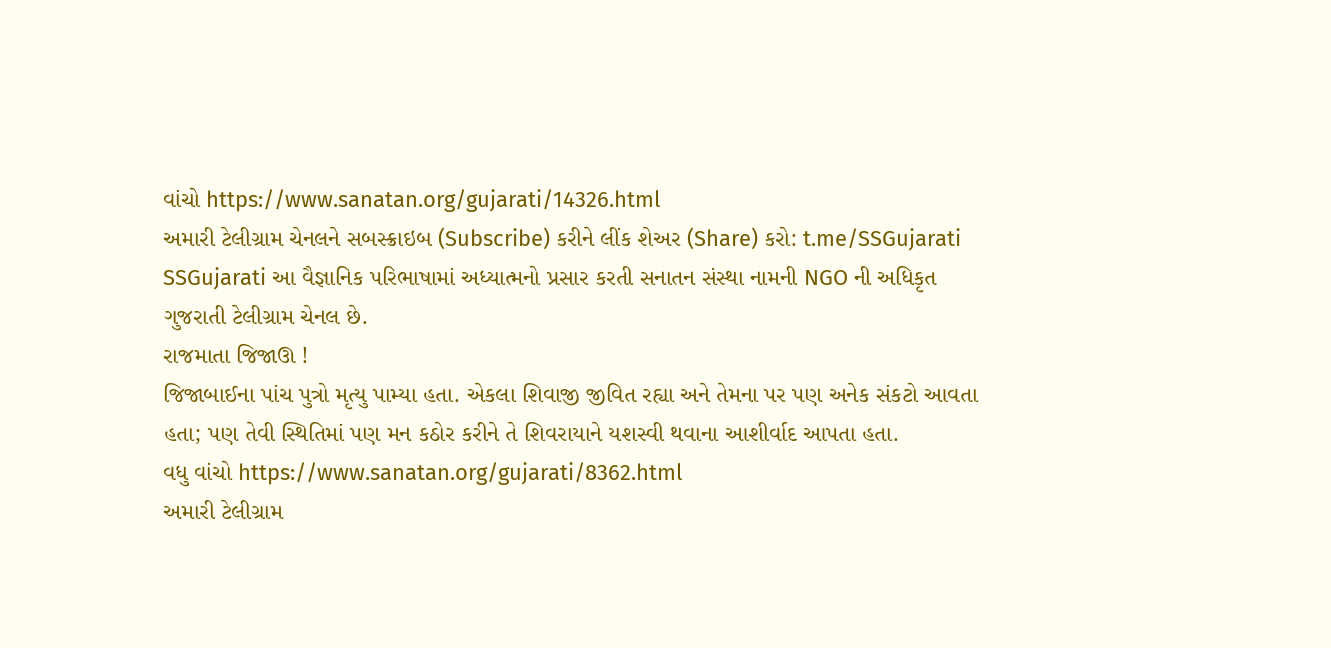વાંચો https://www.sanatan.org/gujarati/14326.html
અમારી ટેલીગ્રામ ચેનલને સબસ્ક્રાઇબ (Subscribe) કરીને લીંક શેઅર (Share) કરો: t.me/SSGujarati
SSGujarati આ વૈજ્ઞાનિક પરિભાષામાં અધ્યાત્મનો પ્રસાર કરતી સનાતન સંસ્થા નામની NGO ની અધિકૃત ગુજરાતી ટેલીગ્રામ ચેનલ છે.
રાજમાતા જિજાઊ !
જિજાબાઈના પાંચ પુત્રો મૃત્યુ પામ્યા હતા. એકલા શિવાજી જીવિત રહ્યા અને તેમના પર પણ અનેક સંકટો આવતા હતા; પણ તેવી સ્થિતિમાં પણ મન કઠોર કરીને તે શિવરાયાને યશસ્વી થવાના આશીર્વાદ આપતા હતા.
વધુ વાંચો https://www.sanatan.org/gujarati/8362.html
અમારી ટેલીગ્રામ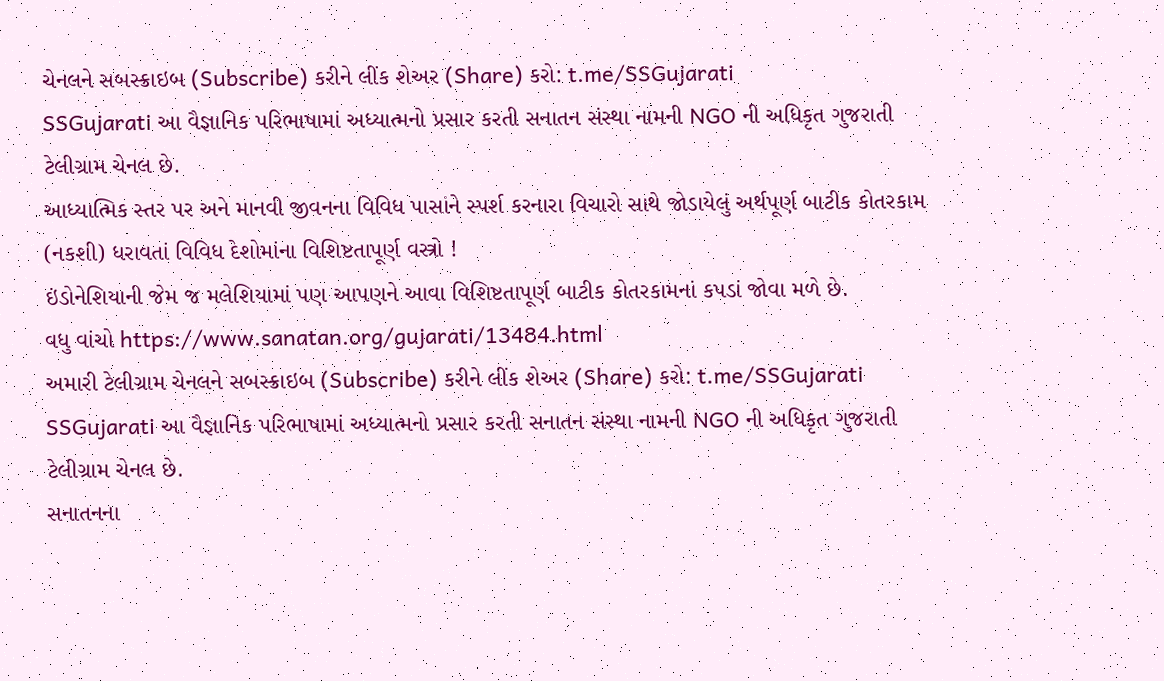ચેનલને સબસ્ક્રાઇબ (Subscribe) કરીને લીંક શેઅર (Share) કરો: t.me/SSGujarati
SSGujarati આ વૈજ્ઞાનિક પરિભાષામાં અધ્યાત્મનો પ્રસાર કરતી સનાતન સંસ્થા નામની NGO ની અધિકૃત ગુજરાતી ટેલીગ્રામ ચેનલ છે.
આધ્યાત્મિક સ્તર પર અને માનવી જીવનના વિવિધ પાસાંને સ્પર્શ કરનારા વિચારો સાથે જોડાયેલું અર્થપૂર્ણ બાટીક કોતરકામ (નકશી) ધરાવતાં વિવિધ દેશોમાંના વિશિષ્ટતાપૂર્ણ વસ્ત્રો !
ઇંડોનેશિયાની જેમ જ મલેશિયામાં પણ આપણને આવા વિશિષ્ટતાપૂર્ણ બાટીક કોતરકામનાં કપડાં જોવા મળે છે.
વધુ વાંચો https://www.sanatan.org/gujarati/13484.html
અમારી ટેલીગ્રામ ચેનલને સબસ્ક્રાઇબ (Subscribe) કરીને લીંક શેઅર (Share) કરો: t.me/SSGujarati
SSGujarati આ વૈજ્ઞાનિક પરિભાષામાં અધ્યાત્મનો પ્રસાર કરતી સનાતન સંસ્થા નામની NGO ની અધિકૃત ગુજરાતી ટેલીગ્રામ ચેનલ છે.
સનાતનના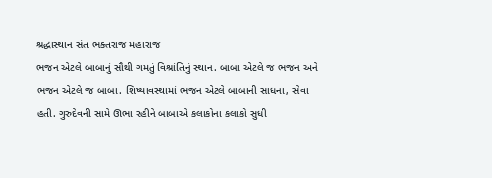શ્રદ્ધાસ્થાન સંત ભક્તરાજ મહારાજ
ભજન એટલે બાબાનું સૌથી ગમતું વિશ્રાંતિનું સ્થાન. બાબા એટલે જ ભજન અને ભજન એટલે જ બાબા. શિષ્યાવસ્થામાં ભજન એટલે બાબાની સાધના, સેવા હતી. ગુરુદેવની સામે ઊભા રહીને બાબાએ કલાકોના કલાકો સુધી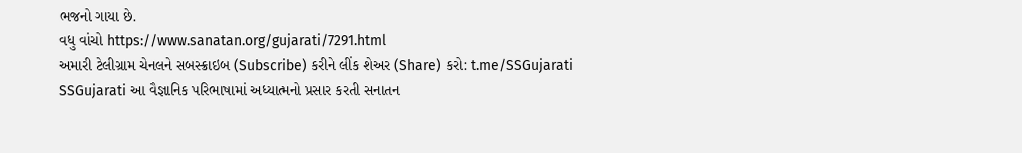ભજનો ગાયા છે.
વધુ વાંચો https://www.sanatan.org/gujarati/7291.html
અમારી ટેલીગ્રામ ચેનલને સબસ્ક્રાઇબ (Subscribe) કરીને લીંક શેઅર (Share) કરો: t.me/SSGujarati
SSGujarati આ વૈજ્ઞાનિક પરિભાષામાં અધ્યાત્મનો પ્રસાર કરતી સનાતન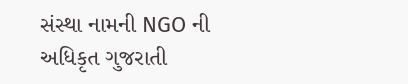સંસ્થા નામની NGO ની અધિકૃત ગુજરાતી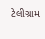ટેલીગ્રામ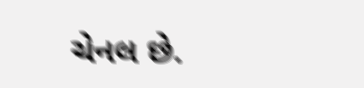ચેનલ છે.